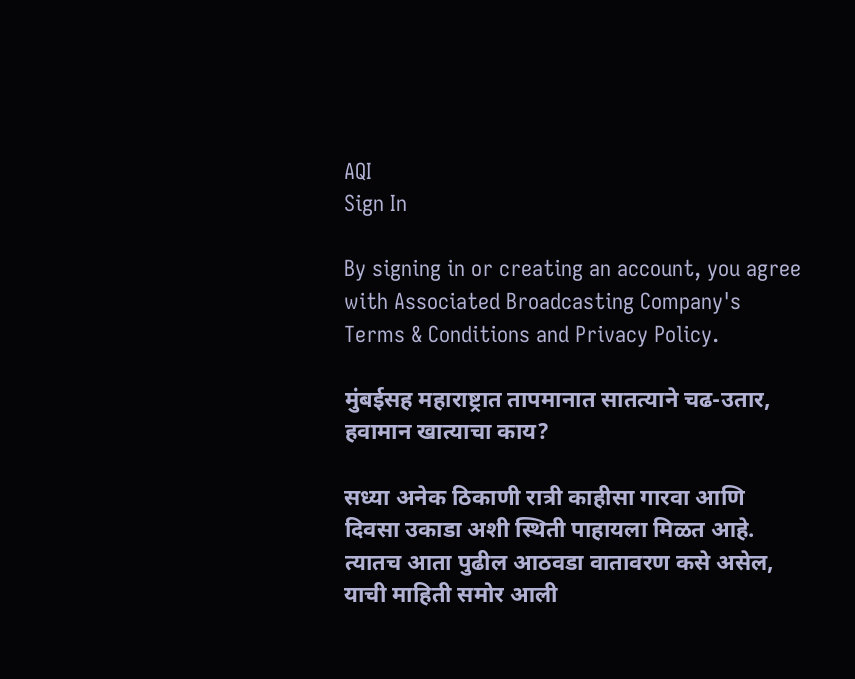AQI
Sign In

By signing in or creating an account, you agree with Associated Broadcasting Company's Terms & Conditions and Privacy Policy.

मुंबईसह महाराष्ट्रात तापमानात सातत्याने चढ-उतार, हवामान खात्याचा काय?

सध्या अनेक ठिकाणी रात्री काहीसा गारवा आणि दिवसा उकाडा अशी स्थिती पाहायला मिळत आहे. त्यातच आता पुढील आठवडा वातावरण कसे असेल, याची माहिती समोर आली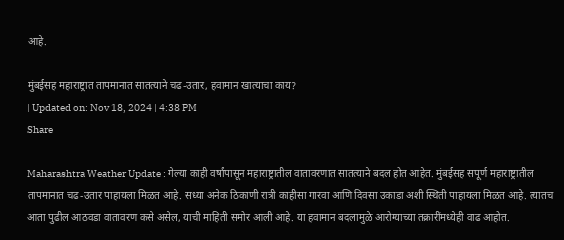आहे.

मुंबईसह महाराष्ट्रात तापमानात सातत्याने चढ-उतार, हवामान खात्याचा काय?
| Updated on: Nov 18, 2024 | 4:38 PM
Share

Maharashtra Weather Update : गेल्या काही वर्षांपासून महाराष्ट्रातील वातावरणात सातत्याने बदल होत आहेत. मुंबईसह सपूर्ण महाराष्ट्रातील तापमानात चढ-उतार पाहायला मिळत आहे. सध्या अनेक ठिकाणी रात्री काहीसा गारवा आणि दिवसा उकाडा अशी स्थिती पाहायला मिळत आहे. त्यातच आता पुढील आठवडा वातावरण कसे असेल, याची माहिती समोर आली आहे. या हवामान बदलामुळे आरोग्याच्या तक्रारींमध्येही वाढ आहोत.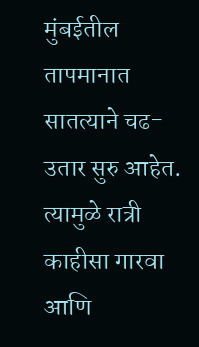मुंबईतील तापमानात सातत्याने चढ-उतार सुरु आहेत. त्यामुळे रात्री काहीसा गारवा आणि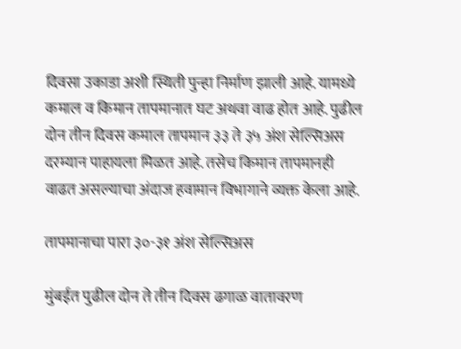दिवसा उकाडा अशी स्थिती पुन्हा निर्माण झाली आहे. यामध्ये कमाल व किमान तापमानात घट अथवा वाढ होत आहे. पुढील दोन तीन दिवस कमाल तापमान ३३ ते ३५ अंश सेल्सिअस दरम्यान पाहायला मिळत आहे. तसेच किमान तापमानही वाढत असल्याचा अंदाज हवामान विभागाने व्यक्त केला आहे.

तापमानाचा पारा ३०-३१ अंश सेल्सिअस

मुंबईत पुढील दोन ते तीन दिवस ढगाळ वातावरण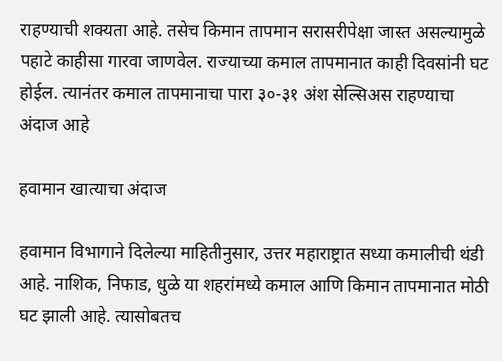राहण्याची शक्यता आहे. तसेच किमान तापमान सरासरीपेक्षा जास्त असल्यामुळे पहाटे काहीसा गारवा जाणवेल. राज्याच्या कमाल तापमानात काही दिवसांनी घट होईल. त्यानंतर कमाल तापमानाचा पारा ३०-३१ अंश सेल्सिअस राहण्याचा अंदाज आहे

हवामान खात्याचा अंदाज

हवामान विभागाने दिलेल्या माहितीनुसार, उत्तर महाराष्ट्रात सध्या कमालीची थंडी आहे. नाशिक, निफाड, धुळे या शहरांमध्ये कमाल आणि किमान तापमानात मोठी घट झाली आहे. त्यासोबतच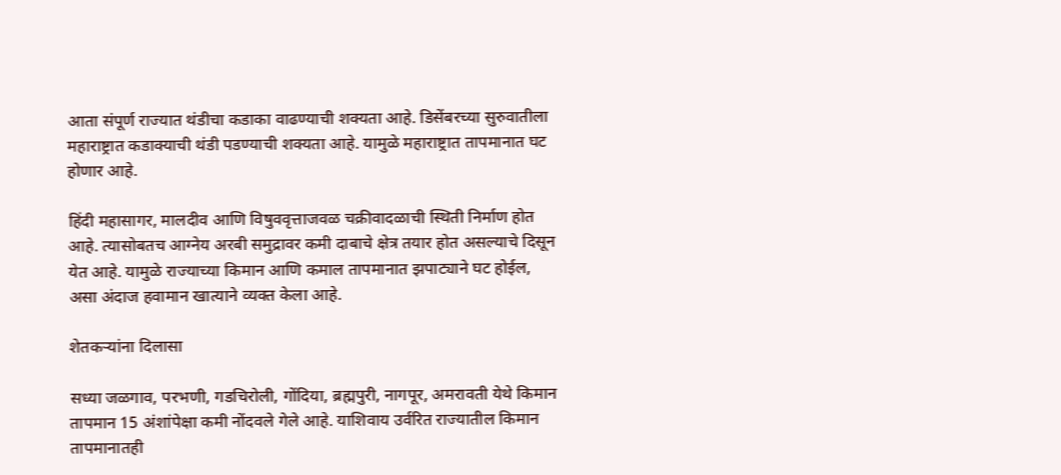आता संपूर्ण राज्यात थंडीचा कडाका वाढण्याची शक्यता आहे. डिसेंबरच्या सुरुवातीला महाराष्ट्रात कडाक्याची थंडी पडण्याची शक्यता आहे. यामुळे महाराष्ट्रात तापमानात घट होणार आहे.

हिंदी महासागर, मालदीव आणि विषुववृत्ताजवळ चक्रीवादळाची स्थिती निर्माण होत आहे. त्यासोबतच आग्नेय अरबी समुद्रावर कमी दाबाचे क्षेत्र तयार होत असल्याचे दिसून येत आहे. यामुळे राज्याच्या किमान आणि कमाल तापमानात झपाट्याने घट होईल, असा अंदाज हवामान खात्याने व्यक्त केला आहे.

शेतकऱ्यांना दिलासा

सध्या जळगाव, परभणी, गडचिरोली, गोंदिया, ब्रह्मपुरी, नागपूर, अमरावती येथे किमान तापमान 15 अंशांपेक्षा कमी नोंदवले गेले आहे. याशिवाय उर्वरित राज्यातील किमान तापमानातही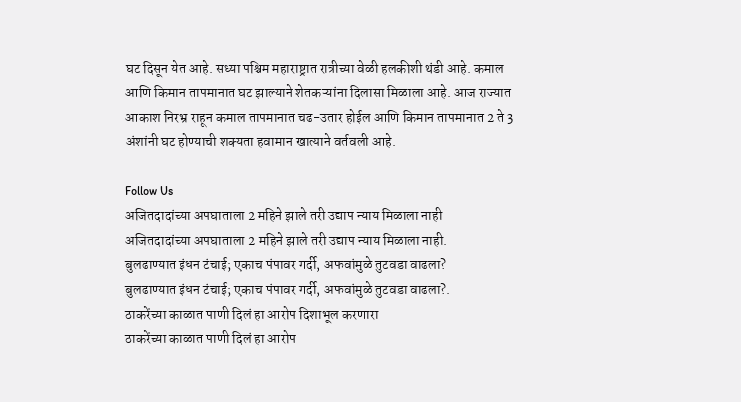घट दिसून येत आहे. सध्या पश्चिम महाराष्ट्रात रात्रीच्या वेळी हलकीशी थंडी आहे. कमाल आणि किमान तापमानात घट झाल्याने शेतकऱ्यांना दिलासा मिळाला आहे. आज राज्यात आकाश निरभ्र राहून कमाल तापमानात चढ-उतार होईल आणि किमान तापमानात 2 ते 3 अंशांनी घट होण्याची शक्यता हवामान खात्याने वर्तवली आहे.

Follow Us
अजितदादांच्या अपघाताला 2 महिने झाले तरी उद्याप न्याय मिळाला नाही
अजितदादांच्या अपघाताला 2 महिने झाले तरी उद्याप न्याय मिळाला नाही.
बुलढाण्यात इंधन टंचाई; एकाच पंपावर गर्दी, अफवांमुळे तुटवडा वाढला?
बुलढाण्यात इंधन टंचाई; एकाच पंपावर गर्दी, अफवांमुळे तुटवडा वाढला?.
ठाकरेंच्या काळात पाणी दिलं हा आरोप दिशाभूल करणारा
ठाकरेंच्या काळात पाणी दिलं हा आरोप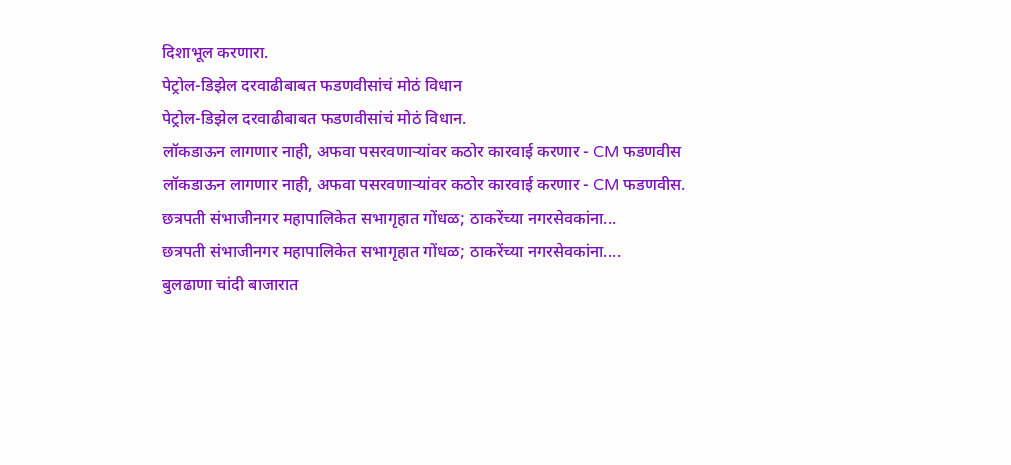दिशाभूल करणारा.
पेट्रोल-डिझेल दरवाढीबाबत फडणवीसांचं मोठं विधान
पेट्रोल-डिझेल दरवाढीबाबत फडणवीसांचं मोठं विधान.
लॉकडाऊन लागणार नाही, अफवा पसरवणाऱ्यांवर कठोर कारवाई करणार - CM फडणवीस
लॉकडाऊन लागणार नाही, अफवा पसरवणाऱ्यांवर कठोर कारवाई करणार - CM फडणवीस.
छत्रपती संभाजीनगर महापालिकेत सभागृहात गोंधळ; ठाकरेंच्या नगरसेवकांना...
छत्रपती संभाजीनगर महापालिकेत सभागृहात गोंधळ; ठाकरेंच्या नगरसेवकांना....
बुलढाणा चांदी बाजारात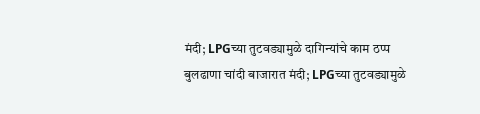मंदी; LPGच्या तुटवड्यामुळे दागिन्यांचे काम ठप्प
बुलढाणा चांदी बाजारात मंदी; LPGच्या तुटवड्यामुळे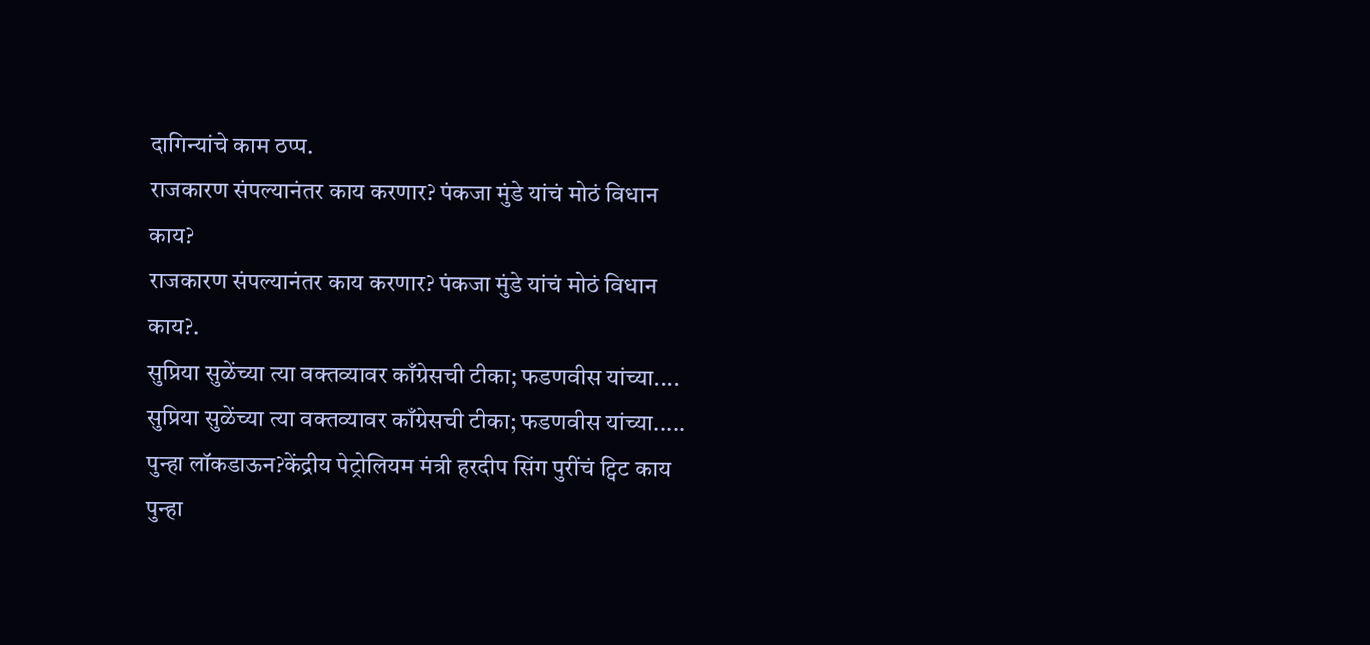दागिन्यांचे काम ठप्प.
राजकारण संपल्यानंतर काय करणार? पंकजा मुंडे यांचं मोठं विधान काय?
राजकारण संपल्यानंतर काय करणार? पंकजा मुंडे यांचं मोठं विधान काय?.
सुप्रिया सुळेंच्या त्या वक्तव्यावर काँग्रेसची टीका; फडणवीस यांच्या....
सुप्रिया सुळेंच्या त्या वक्तव्यावर काँग्रेसची टीका; फडणवीस यांच्या.....
पुन्हा लॉकडाऊन?केंद्रीय पेट्रोलियम मंत्री हरदीप सिंग पुरींचं ट्विट काय
पुन्हा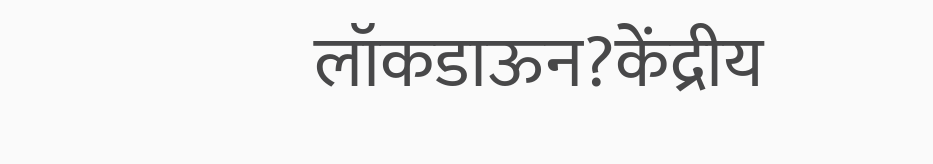लॉकडाऊन?केंद्रीय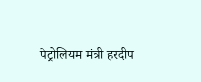पेट्रोलियम मंत्री हरदीप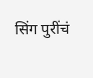सिंग पुरींचं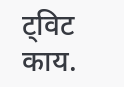ट्विट काय.